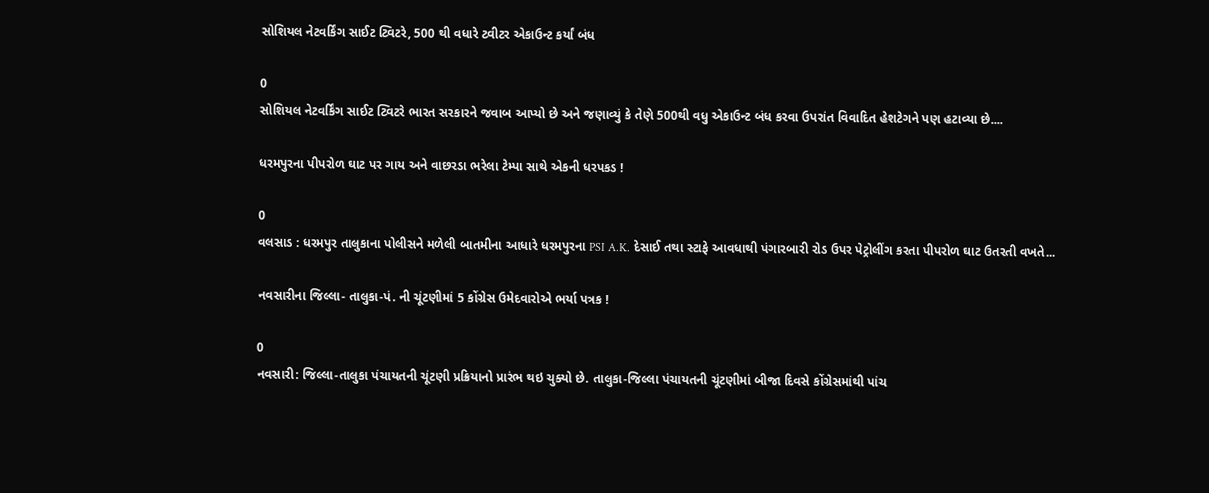સોશિયલ નેટવર્કિંગ સાઈટ ટ્વિટરે, 500 થી વધારે ટ્વીટર એકાઉન્ટ કર્યાં બંધ

0
સોશિયલ નેટવર્કિંગ સાઈટ ટ્વિટરે ભારત સરકારને જવાબ આપ્યો છે અને જણાવ્યું કે તેણે 500થી વધુ એકાઉન્ટ બંધ કરવા ઉપરાંત વિવાદિત હેશટેગને પણ હટાવ્યા છે....

ધરમપુરના પીપરોળ ઘાટ પર ગાય અને વાછરડા ભરેલા ટેમ્પા સાથે એકની ધરપકડ !

0
વલસાડ : ધરમપુર તાલુકાના પોલીસને મળેલી બાતમીના આધારે ધરમપુરના PSI A.K. દેસાઈ તથા સ્ટાફે આવધાથી પંગારબારી રોડ ઉપર પેટ્રોલીંગ કરતા પીપરોળ ઘાટ ઉતરતી વખતે...

નવસારીના જિલ્લા- તાલુકા-પં. ની ચૂંટણીમાં 5 કોંગ્રેસ ઉમેદવારોએ ભર્યા પત્રક !

0
નવસારી: જિલ્લા-તાલુકા પંચાયતની ચૂંટણી પ્રક્રિયાનો પ્રારંભ થઇ ચુક્યો છે. તાલુકા-જિલ્લા પંચાયતની ચૂંટણીમાં બીજા દિવસે કોંગ્રેસમાંથી પાંચ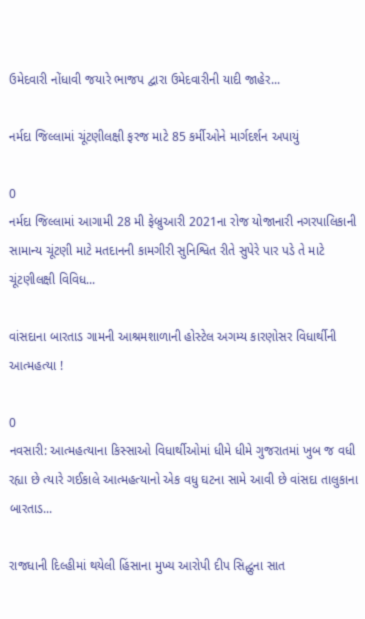ઉમેદવારી નોંધાવી જયારે ભાજપ દ્વારા ઉમેદવારીની યાદી જાહેર...

નર્મદા જિલ્લામાં ચૂંટણીલક્ષી ફરજ માટે 85 કર્મીઓને માર્ગદર્શન અપાયું

0
નર્મદા જિલ્લામાં આગામી 28 મી ફેબ્રુઆરી 2021ના રોજ યોજાનારી નગરપાલિકાની સામાન્ય ચૂંટણી માટે મતદાનની કામગીરી સુનિશ્વિત રીતે સુપેરે પાર પડે તે માટે ચૂંટણીલક્ષી વિવિધ...

વાંસદાના બારતાડ ગામની આશ્રમશાળાની હોસ્ટેલ અગમ્ય કારણોસર વિધાર્થીની આત્મહત્યા !

0
નવસારી: આત્મહત્યાના કિસ્સાઓ વિધાર્થીઓમાં ધીમે ધીમે ગુજરાતમાં ખુબ જ વધી રહ્યા છે ત્યારે ગઈકાલે આત્મહત્યાનો એક વધુ ઘટના સામે આવી છે વાંસદા તાલુકાના બારતાડ...

રાજધાની દિલ્હીમાં થયેલી હિંસાના મુખ્ય આરોપી દીપ સિદ્ધુના સાત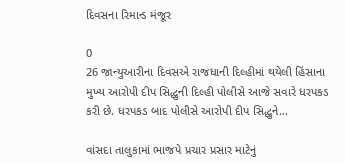દિવસના રિમાન્ડ મંજૂર

0
26 જાન્યુઆરીના દિવસએ રાજધાની દિલ્હીમાં થયેલી હિંસાના મુખ્ય આરોપી દીપ સિદ્ધુની દિલ્હી પોલીસે આજે સવારે ધરપકડ કરી છે. ધરપકડ બાદ પોલીસે આરોપી દીપ સિદ્ધુને...

વાંસદા તાલુકામાં ભાજપે પ્રચાર પ્રસાર માટેનું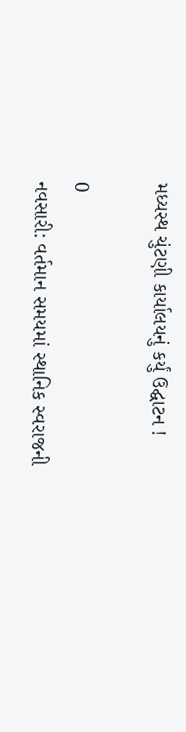મધ્યસ્થ ચુંટણી કાર્યાલયનું કર્યું ઉદ્ઘાટન !

0
નવસારી: વર્તમાન સમયમાં સ્થાનિક સ્વરાજની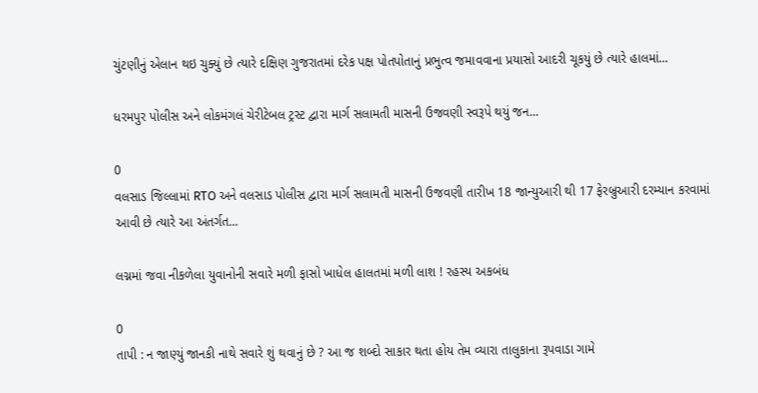ચુંટણીનું એલાન થઇ ચુક્યું છે ત્યારે દક્ષિણ ગુજરાતમાં દરેક પક્ષ પોતપોતાનું પ્રભુત્વ જમાવવાના પ્રયાસો આદરી ચૂકયું છે ત્યારે હાલમાં...

ધરમપુર પોલીસ અને લોકમંગલં ચેરીટેબલ ટ્રસ્ટ દ્વારા માર્ગ સલામતી માસની ઉજવણી સ્વરૂપે થયું જન...

0
વલસાડ જિલ્લામાં RTO અને વલસાડ પોલીસ દ્વારા માર્ગ સલામતી માસની ઉજવણી તારીખ 18 જાન્યુઆરી થી 17 ફેરબ્રુઆરી દરમ્યાન કરવામાં આવી છે ત્યારે આ અંતર્ગત...

લગ્નમાં જવા નીકળેલા યુવાનોની સવારે મળી ફાસો ખાધેલ હાલતમાં મળી લાશ ! રહસ્ય અકબંધ

0
તાપી : ન જાણ્યું જાનકી નાથે સવારે શું થવાનું છે ? આ જ શબ્દો સાકાર થતા હોય તેમ વ્યારા તાલુકાના રૂપવાડા ગામે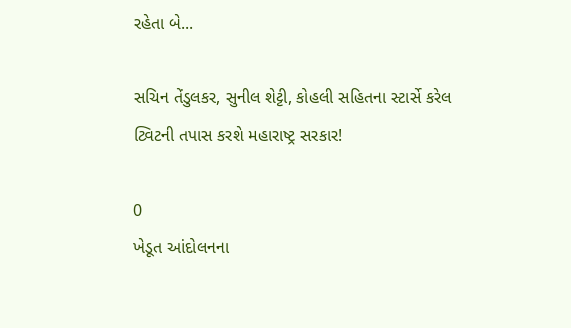રહેતા બે...

સચિન તેંડુલકર, સુનીલ શેટ્ટી, કોહલી સહિતના સ્ટાર્સે કરેલ ટ્વિટની તપાસ કરશે મહારાષ્ટ્ર સરકાર!

0
ખેડૂત આંદોલનના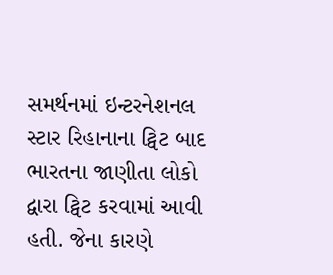સમર્થનમાં ઇન્ટરનેશનલ સ્ટાર રિહાનાના ટ્વિટ બાદ ભારતના જાણીતા લોકો દ્વારા ટ્વિટ કરવામાં આવી હતી. જેના કારણે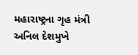મહારાષ્ટ્રના ગૃહ મંત્રી અનિલ દેશમુખે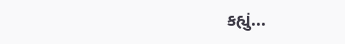કહ્યું...